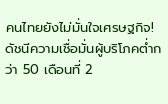คนไทยยังไม่มั่นใจเศรษฐกิจ! ดัชนีความเชื่อมั่นผู้บริโภคต่ำกว่า 50 เดือนที่ 2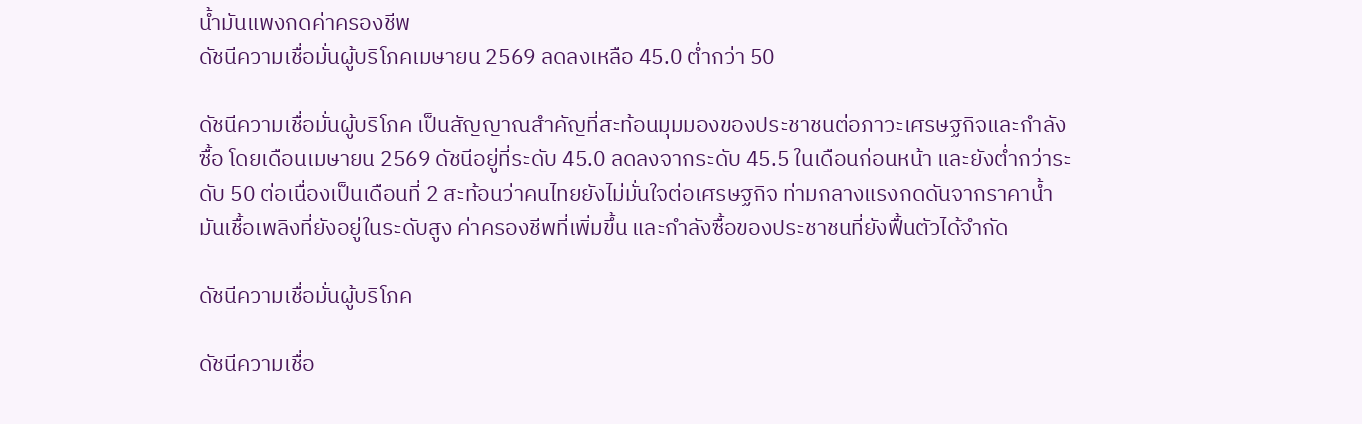น้ำมันแพงกดค่าครองชีพ
ดัชนีความเชื่อมั่นผู้บริโภคเมษายน 2569 ลดลงเหลือ 45.0 ต่ำกว่า 50

ดัชนีความเชื่อมั่นผู้บริโภค เป็นสัญญาณสำคัญที่สะท้อนมุมมองของประชาชนต่อภาวะเศรษฐกิจและกำลังซื้อ โดยเดือนเมษายน 2569 ดัชนีอยู่ที่ระดับ 45.0 ลดลงจากระดับ 45.5 ในเดือนก่อนหน้า และยังต่ำกว่าระดับ 50 ต่อเนื่องเป็นเดือนที่ 2 สะท้อนว่าคนไทยยังไม่มั่นใจต่อเศรษฐกิจ ท่ามกลางแรงกดดันจากราคาน้ำมันเชื้อเพลิงที่ยังอยู่ในระดับสูง ค่าครองชีพที่เพิ่มขึ้น และกำลังซื้อของประชาชนที่ยังฟื้นตัวได้จำกัด

ดัชนีความเชื่อมั่นผู้บริโภค

ดัชนีความเชื่อ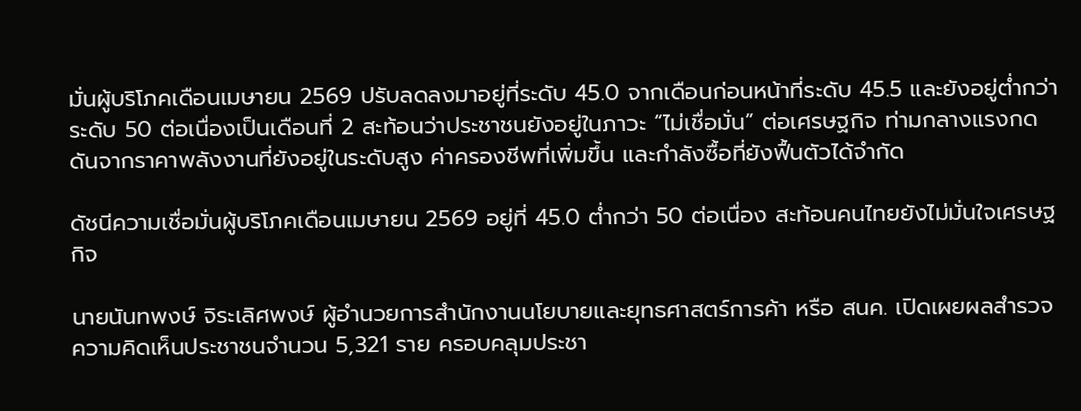มั่นผู้บริโภคเดือนเมษายน 2569 ปรับลดลงมาอยู่ที่ระดับ 45.0 จากเดือนก่อนหน้าที่ระดับ 45.5 และยังอยู่ต่ำกว่าระดับ 50 ต่อเนื่องเป็นเดือนที่ 2 สะท้อนว่าประชาชนยังอยู่ในภาวะ “ไม่เชื่อมั่น” ต่อเศรษฐกิจ ท่ามกลางแรงกดดันจากราคาพลังงานที่ยังอยู่ในระดับสูง ค่าครองชีพที่เพิ่มขึ้น และกำลังซื้อที่ยังฟื้นตัวได้จำกัด

ดัชนีความเชื่อมั่นผู้บริโภคเดือนเมษายน 2569 อยู่ที่ 45.0 ต่ำกว่า 50 ต่อเนื่อง สะท้อนคนไทยยังไม่มั่นใจเศรษฐกิจ

นายนันทพงษ์ จิระเลิศพงษ์ ผู้อำนวยการสำนักงานนโยบายและยุทธศาสตร์การค้า หรือ สนค. เปิดเผยผลสำรวจความคิดเห็นประชาชนจำนวน 5,321 ราย ครอบคลุมประชา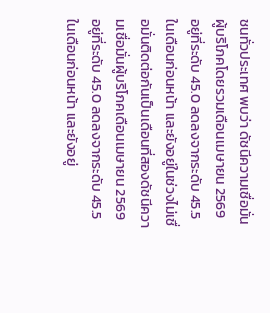ชนทั่วประเทศ พบว่า ดัชนีความเชื่อมั่นผู้บริโภคโดยรวมเดือนเมษายน 2569 อยู่ที่ระดับ 45.0 ลดลงจากระดับ 45.5 ในเดือนก่อนหน้า และยังอยู่ในช่วงไม่เชื่อมั่นติดต่อกันเป็นเดือนที่สองดัชนีความเชื่อมั่นผู้บริโภคเดือนเมษายน 2569 อยู่ที่ระดับ 45.0 ลดลงจากระดับ 45.5 ในเดือนก่อนหน้า และยังอยู่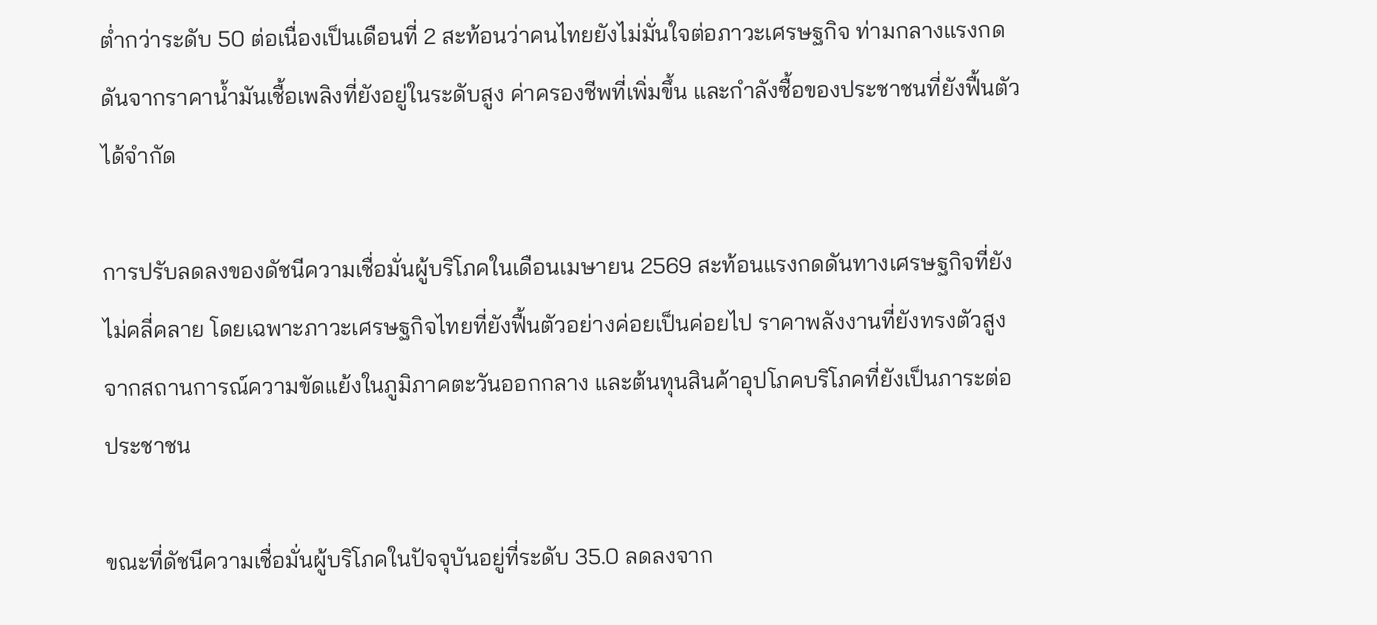ต่ำกว่าระดับ 50 ต่อเนื่องเป็นเดือนที่ 2 สะท้อนว่าคนไทยยังไม่มั่นใจต่อภาวะเศรษฐกิจ ท่ามกลางแรงกดดันจากราคาน้ำมันเชื้อเพลิงที่ยังอยู่ในระดับสูง ค่าครองชีพที่เพิ่มขึ้น และกำลังซื้อของประชาชนที่ยังฟื้นตัวได้จำกัด

การปรับลดลงของดัชนีความเชื่อมั่นผู้บริโภคในเดือนเมษายน 2569 สะท้อนแรงกดดันทางเศรษฐกิจที่ยังไม่คลี่คลาย โดยเฉพาะภาวะเศรษฐกิจไทยที่ยังฟื้นตัวอย่างค่อยเป็นค่อยไป ราคาพลังงานที่ยังทรงตัวสูงจากสถานการณ์ความขัดแย้งในภูมิภาคตะวันออกกลาง และต้นทุนสินค้าอุปโภคบริโภคที่ยังเป็นภาระต่อประชาชน

ขณะที่ดัชนีความเชื่อมั่นผู้บริโภคในปัจจุบันอยู่ที่ระดับ 35.0 ลดลงจาก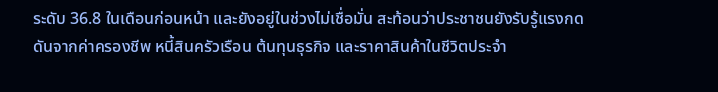ระดับ 36.8 ในเดือนก่อนหน้า และยังอยู่ในช่วงไม่เชื่อมั่น สะท้อนว่าประชาชนยังรับรู้แรงกดดันจากค่าครองชีพ หนี้สินครัวเรือน ต้นทุนธุรกิจ และราคาสินค้าในชีวิตประจำ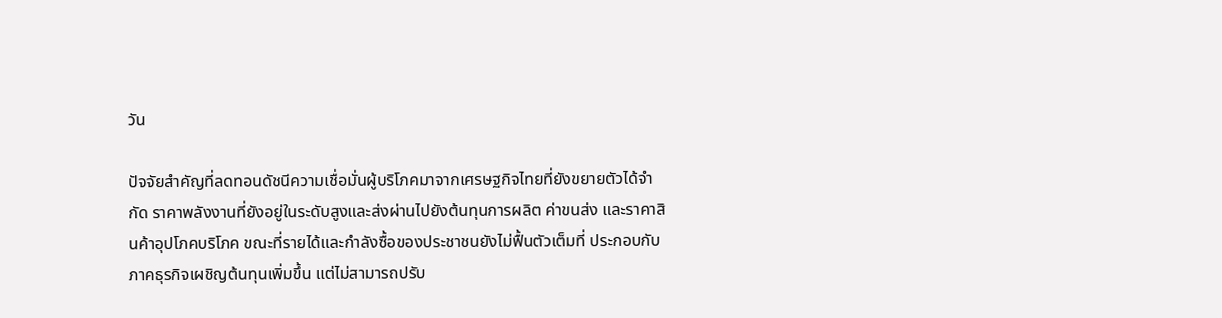วัน

ปัจจัยสำคัญที่ลดทอนดัชนีความเชื่อมั่นผู้บริโภคมาจากเศรษฐกิจไทยที่ยังขยายตัวได้จำกัด ราคาพลังงานที่ยังอยู่ในระดับสูงและส่งผ่านไปยังต้นทุนการผลิต ค่าขนส่ง และราคาสินค้าอุปโภคบริโภค ขณะที่รายได้และกำลังซื้อของประชาชนยังไม่ฟื้นตัวเต็มที่ ประกอบกับภาคธุรกิจเผชิญต้นทุนเพิ่มขึ้น แต่ไม่สามารถปรับ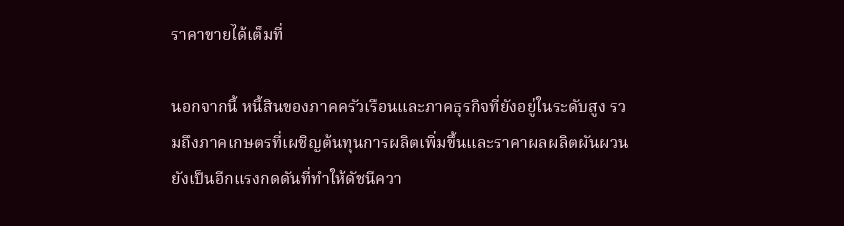ราคาขายได้เต็มที่

นอกจากนี้ หนี้สินของภาคครัวเรือนและภาคธุรกิจที่ยังอยู่ในระดับสูง รวมถึงภาคเกษตรที่เผชิญต้นทุนการผลิตเพิ่มขึ้นและราคาผลผลิตผันผวน ยังเป็นอีกแรงกดดันที่ทำให้ดัชนีควา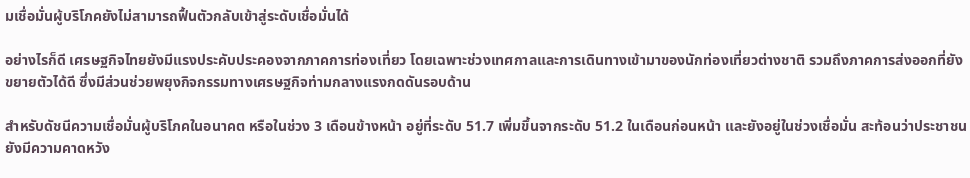มเชื่อมั่นผู้บริโภคยังไม่สามารถฟื้นตัวกลับเข้าสู่ระดับเชื่อมั่นได้

อย่างไรก็ดี เศรษฐกิจไทยยังมีแรงประคับประคองจากภาคการท่องเที่ยว โดยเฉพาะช่วงเทศกาลและการเดินทางเข้ามาของนักท่องเที่ยวต่างชาติ รวมถึงภาคการส่งออกที่ยังขยายตัวได้ดี ซึ่งมีส่วนช่วยพยุงกิจกรรมทางเศรษฐกิจท่ามกลางแรงกดดันรอบด้าน

สำหรับดัชนีความเชื่อมั่นผู้บริโภคในอนาคต หรือในช่วง 3 เดือนข้างหน้า อยู่ที่ระดับ 51.7 เพิ่มขึ้นจากระดับ 51.2 ในเดือนก่อนหน้า และยังอยู่ในช่วงเชื่อมั่น สะท้อนว่าประชาชนยังมีความคาดหวัง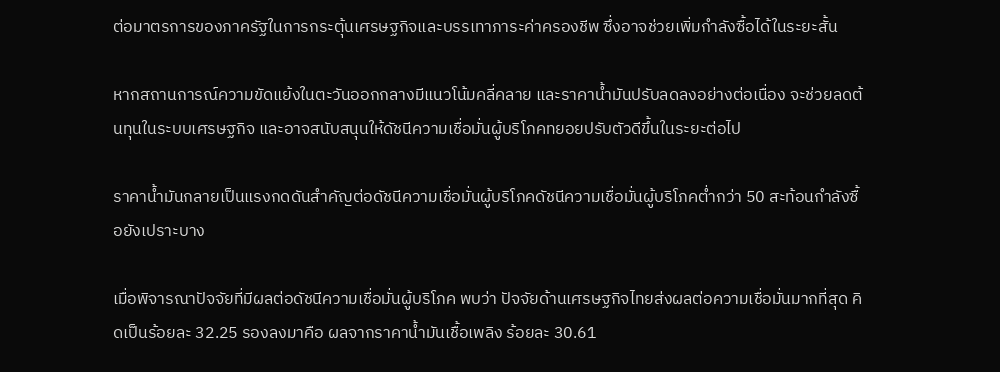ต่อมาตรการของภาครัฐในการกระตุ้นเศรษฐกิจและบรรเทาภาระค่าครองชีพ ซึ่งอาจช่วยเพิ่มกำลังซื้อได้ในระยะสั้น

หากสถานการณ์ความขัดแย้งในตะวันออกกลางมีแนวโน้มคลี่คลาย และราคาน้ำมันปรับลดลงอย่างต่อเนื่อง จะช่วยลดต้นทุนในระบบเศรษฐกิจ และอาจสนับสนุนให้ดัชนีความเชื่อมั่นผู้บริโภคทยอยปรับตัวดีขึ้นในระยะต่อไป

ราคาน้ำมันกลายเป็นแรงกดดันสำคัญต่อดัชนีความเชื่อมั่นผู้บริโภคดัชนีความเชื่อมั่นผู้บริโภคต่ำกว่า 50 สะท้อนกำลังซื้อยังเปราะบาง

เมื่อพิจารณาปัจจัยที่มีผลต่อดัชนีความเชื่อมั่นผู้บริโภค พบว่า ปัจจัยด้านเศรษฐกิจไทยส่งผลต่อความเชื่อมั่นมากที่สุด คิดเป็นร้อยละ 32.25 รองลงมาคือ ผลจากราคาน้ำมันเชื้อเพลิง ร้อยละ 30.61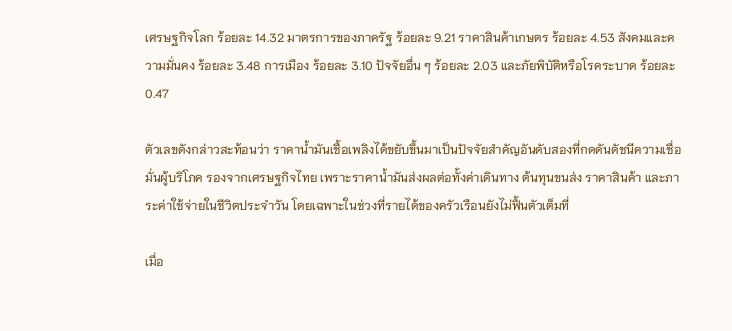เศรษฐกิจโลก ร้อยละ 14.32 มาตรการของภาครัฐ ร้อยละ 9.21 ราคาสินค้าเกษตร ร้อยละ 4.53 สังคมและความมั่นคง ร้อยละ 3.48 การเมือง ร้อยละ 3.10 ปัจจัยอื่น ๆ ร้อยละ 2.03 และภัยพิบัติหรือโรคระบาด ร้อยละ 0.47

ตัวเลขดังกล่าวสะท้อนว่า ราคาน้ำมันเชื้อเพลิงได้ขยับขึ้นมาเป็นปัจจัยสำคัญอันดับสองที่กดดันดัชนีความเชื่อมั่นผู้บริโภค รองจากเศรษฐกิจไทย เพราะราคาน้ำมันส่งผลต่อทั้งค่าเดินทาง ต้นทุนขนส่ง ราคาสินค้า และภาระค่าใช้จ่ายในชีวิตประจำวัน โดยเฉพาะในช่วงที่รายได้ของครัวเรือนยังไม่ฟื้นตัวเต็มที่

เมื่อ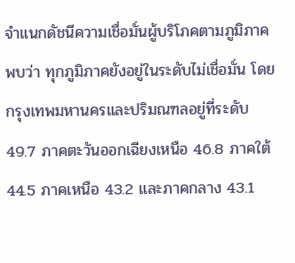จำแนกดัชนีความเชื่อมั่นผู้บริโภคตามภูมิภาค พบว่า ทุกภูมิภาคยังอยู่ในระดับไม่เชื่อมั่น โดยกรุงเทพมหานครและปริมณฑลอยู่ที่ระดับ 49.7 ภาคตะวันออกเฉียงเหนือ 46.8 ภาคใต้ 44.5 ภาคเหนือ 43.2 และภาคกลาง 43.1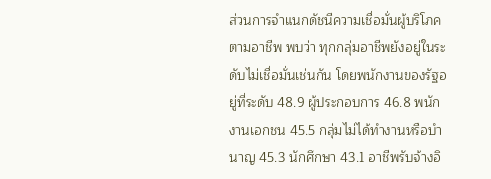ส่วนการจำแนกดัชนีความเชื่อมั่นผู้บริโภคตามอาชีพ พบว่า ทุกกลุ่มอาชีพยังอยู่ในระดับไม่เชื่อมั่นเช่นกัน โดยพนักงานของรัฐอยู่ที่ระดับ 48.9 ผู้ประกอบการ 46.8 พนักงานเอกชน 45.5 กลุ่มไม่ได้ทำงานหรือบำนาญ 45.3 นักศึกษา 43.1 อาชีพรับจ้างอิ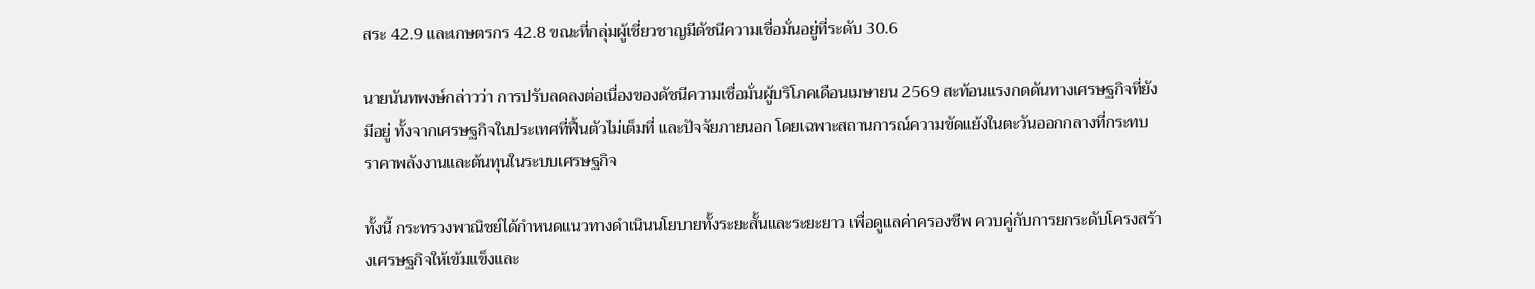สระ 42.9 และเกษตรกร 42.8 ขณะที่กลุ่มผู้เชี่ยวชาญมีดัชนีความเชื่อมั่นอยู่ที่ระดับ 30.6

นายนันทพงษ์กล่าวว่า การปรับลดลงต่อเนื่องของดัชนีความเชื่อมั่นผู้บริโภคเดือนเมษายน 2569 สะท้อนแรงกดดันทางเศรษฐกิจที่ยังมีอยู่ ทั้งจากเศรษฐกิจในประเทศที่ฟื้นตัวไม่เต็มที่ และปัจจัยภายนอก โดยเฉพาะสถานการณ์ความขัดแย้งในตะวันออกกลางที่กระทบราคาพลังงานและต้นทุนในระบบเศรษฐกิจ

ทั้งนี้ กระทรวงพาณิชย์ได้กำหนดแนวทางดำเนินนโยบายทั้งระยะสั้นและระยะยาว เพื่อดูแลค่าครองชีพ ควบคู่กับการยกระดับโครงสร้างเศรษฐกิจให้เข้มแข็งและ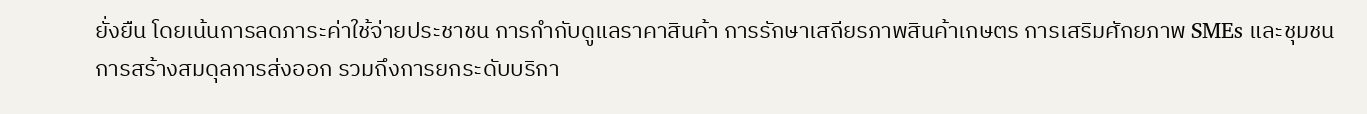ยั่งยืน โดยเน้นการลดภาระค่าใช้จ่ายประชาชน การกำกับดูแลราคาสินค้า การรักษาเสถียรภาพสินค้าเกษตร การเสริมศักยภาพ SMEs และชุมชน การสร้างสมดุลการส่งออก รวมถึงการยกระดับบริกา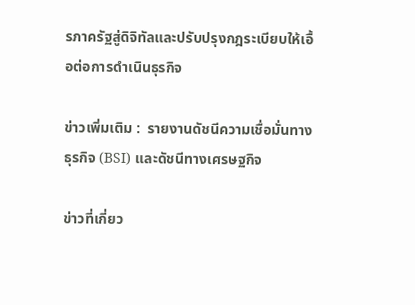รภาครัฐสู่ดิจิทัลและปรับปรุงกฎระเบียบให้เอื้อต่อการดำเนินธุรกิจ

ข่าวเพิ่มเติม :  รายงานดัชนีความเชื่อมั่นทางธุรกิจ (BSI) และดัชนีทางเศรษฐกิจ

ข่าวที่เกี่ยว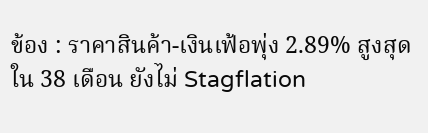ข้อง : ราคาสินค้า-เงินเฟ้อพุ่ง 2.89% สูงสุดใน 38 เดือน ยังไม่ Stagflation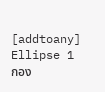[addtoany]
Ellipse 1
กอง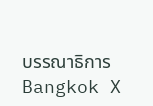บรรณาธิการ Bangkok X